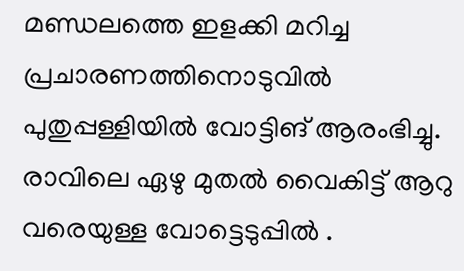മണ്ഡലത്തെ ഇളക്കി മറിച്ച പ്രചാരണത്തിനൊടുവിൽ പുതുപ്പള്ളിയിൽ വോട്ടിങ് ആരംഭിച്ചു. രാവിലെ ഏഴു മുതൽ വൈകിട്ട് ആറു വരെയുള്ള വോട്ടെടുപ്പിൽ .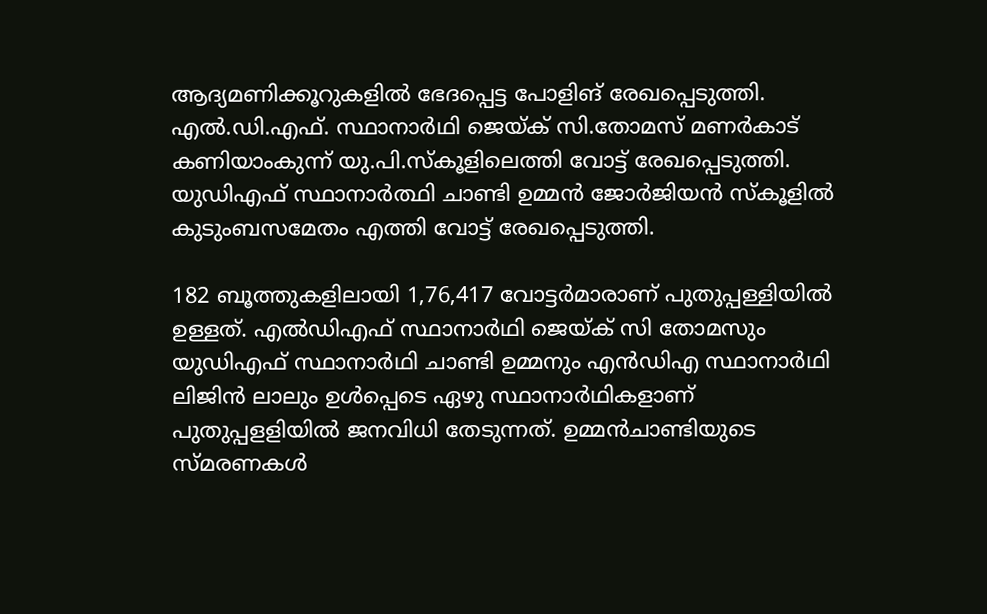ആദ്യമണിക്കൂറുകളിൽ ഭേദപ്പെട്ട പോളിങ് രേഖപ്പെടുത്തി. എൽ.ഡി.എഫ്. സ്ഥാനാർഥി ജെയ്ക് സി.തോമസ് മണർകാട് കണിയാംകുന്ന് യു.പി.സ്കൂളിലെത്തി വോട്ട് രേഖപ്പെടുത്തി. യുഡിഎഫ് സ്ഥാനാർത്ഥി ചാണ്ടി ഉമ്മൻ ജോർജിയൻ സ്കൂളിൽ കുടുംബസമേതം എത്തി വോട്ട് രേഖപ്പെടുത്തി.

182 ബൂത്തുകളിലായി 1,76,417 വോട്ടര്‍മാരാണ് പുതുപ്പള്ളിയിൽ ഉള്ളത്. എൽഡിഎഫ് സ്ഥാനാർഥി ജെയ്‌ക് സി തോമസും യുഡിഎഫ് സ്ഥാനാർഥി ചാണ്ടി ഉമ്മനും എൻഡിഎ സ്ഥാനാർഥി ലിജിൻ ലാലും ഉൾപ്പെടെ ഏഴു സ്ഥാനാർഥികളാണ് പുതുപ്പളളിയിൽ ജനവിധി തേടുന്നത്. ഉമ്മന്‍ചാണ്ടിയുടെ സ്മരണകള്‍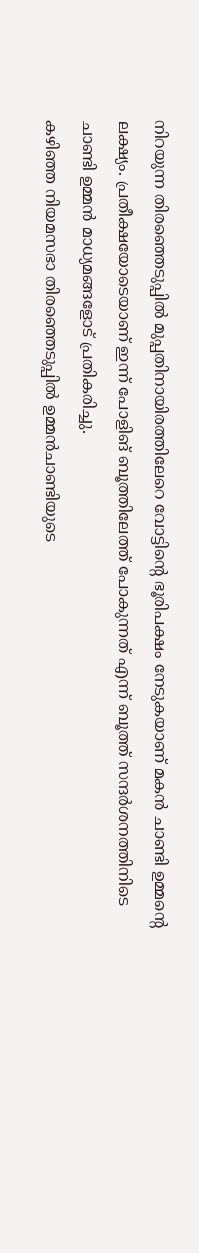നിറയുന്ന തിരഞ്ഞെടുപ്പില്‍ മുപ്പതിനായിരത്തിലേറെ വോട്ടിന്റെ ഭൂരിപക്ഷം നേടുകയാണ് മകൻ ചാണ്ടി ഉമ്മന്റെ ലക്ഷ്യം. പ്രതീക്ഷയോടെയാണ് ഇന്ന് പോളിങ് ബൂത്തിലേത്ത് പോകുന്നത് എന്ന് ബൂത്ത് സന്ദർശനത്തിനിടെ ചാണ്ടി ഉമ്മൻ മാധ്യമങ്ങളോട് പ്രതികരിച്ചു.
കഴിഞ്ഞ നിയമസഭാ തിരഞ്ഞെടുപ്പില്‍ ഉമ്മന്‍ചാണ്ടിയുടെ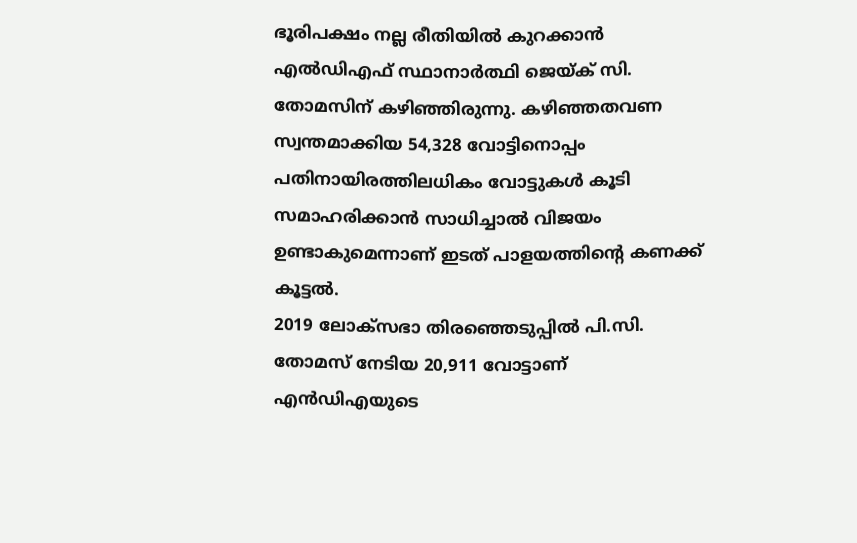ഭൂരിപക്ഷം നല്ല രീതിയിൽ കുറക്കാൻ എൽഡിഎഫ് സ്ഥാനാർത്ഥി ജെയ്ക് സി. തോമസിന് കഴിഞ്ഞിരുന്നു. കഴിഞ്ഞതവണ സ്വന്തമാക്കിയ 54,328 വോട്ടിനൊപ്പം പതിനായിരത്തിലധികം വോട്ടുകൾ കൂടി സമാഹരിക്കാൻ സാധിച്ചാൽ വിജയം ഉണ്ടാകുമെന്നാണ് ഇടത് പാളയത്തിന്റെ കണക്ക് കൂട്ടൽ.
2019 ലോക്സഭാ തിരഞ്ഞെടുപ്പില്‍ പി.സി. തോമസ് നേടിയ 20,911 വോട്ടാണ് എൻഡിഎയുടെ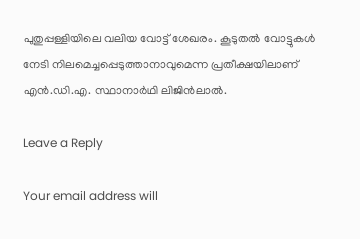പുതുപ്പള്ളിയിലെ വലിയ വോട്ട് ശേഖരം. കൂടുതൽ വോട്ടുകൾ നേടി നിലമെച്ചപ്പെടുത്താനാവുമെന്ന പ്രതീക്ഷയിലാണ് എന്‍.ഡി.എ. സ്ഥാനാര്‍ഥി ലിജിൻലാൽ.

Leave a Reply

Your email address will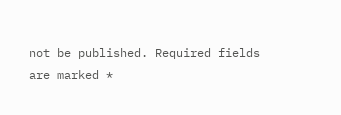not be published. Required fields are marked *